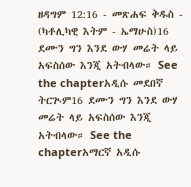ዘዳግም 12:16 - መጽሐፍ ቅዱስ - (ካቶሊካዊ እትም - ኤማሁስ)16 ደሙን ግን እንደ ውሃ መሬት ላይ አፍስሰው እንጂ አትብላው። See the chapterአዲሱ መደበኛ ትርጒም16 ደሙን ግን እንደ ውሃ መሬት ላይ አፍስሰው እንጂ አትብላው። See the chapterአማርኛ አዲሱ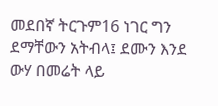መደበኛ ትርጉም16 ነገር ግን ደማቸውን አትብላ፤ ደሙን እንደ ውሃ በመሬት ላይ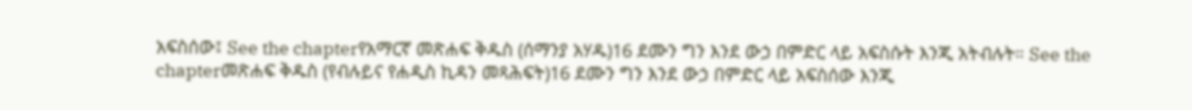አፍስሰው፤ See the chapterየአማርኛ መጽሐፍ ቅዱስ (ሰማንያ አሃዱ)16 ደሙን ግን እንደ ውኃ በምድር ላይ አፍስሱት እንጂ አትብሉት። See the chapterመጽሐፍ ቅዱስ (የብሉይና የሐዲስ ኪዳን መጻሕፍት)16 ደሙን ግን እንደ ውኃ በምድር ላይ አፍስሰው እንጂ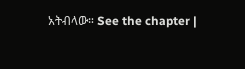አትብላው። See the chapter |